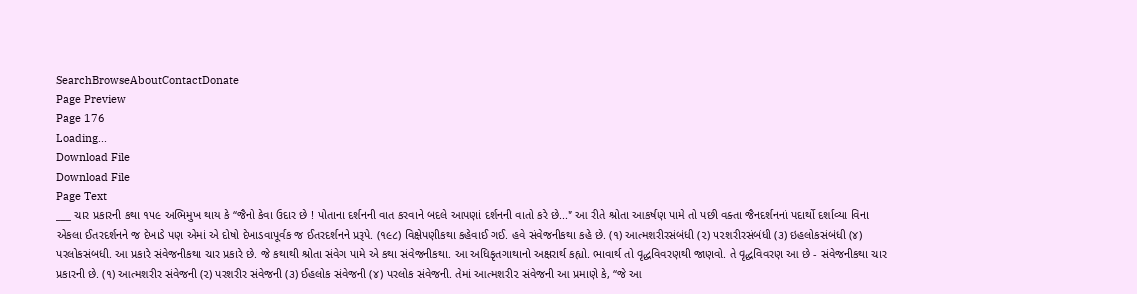SearchBrowseAboutContactDonate
Page Preview
Page 176
Loading...
Download File
Download File
Page Text
___ ચાર પ્રકારની કથા ૧૫૯ અભિમુખ થાય કે ‘‘જૈનો કેવા ઉદાર છે ! પોતાના દર્શનની વાત કરવાને બદલે આપણાં દર્શનની વાતો કરે છે...'’ આ રીતે શ્રોતા આકર્ષણ પામે તો પછી વક્તા જૈનદર્શનનાં પદાર્થો દર્શાવ્યા વિના એકલા ઈતરદર્શનને જ દેખાડે પણ એમાં એ દોષો દેખાડવાપૂર્વક જ ઈતરદર્શનને પ્રરૂપે. (૧૯૮) વિક્ષેપણીકથા કહેવાઈ ગઈ. હવે સંવેજનીકથા કહે છે. (૧) આત્મશરીરસંબંધી (૨) ૫૨શરીરસંબંધી (૩) ઇહલોકસંબંધી (૪) પરલોકસંબધી. આ પ્રકારે સંવેજનીકથા ચાર પ્રકારે છે. જે કથાથી શ્રોતા સંવેગ પામે એ કથા સંવેજનીકથા. આ અધિકૃતગાથાનો અક્ષરાર્થ કહ્યો. ભાવાર્થ તો વૃદ્ધવિવરણથી જાણવો. તે વૃદ્ધવિવરણ આ છે - સંવેજનીકથા ચાર પ્રકારની છે. (૧) આત્મશરીર સંવેજની (૨) પરશરીર સંવેજની (૩) ઈહલોક સંવેજની (૪) પરલોક સંવેજની. તેમાં આત્મશરી૨ સંવેજની આ પ્રમાણે કે, ‘‘જે આ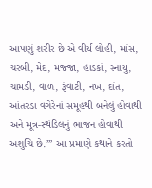આપણું શરીર છે એ વીર્ય લોહી, માંસ, ચરબી, મેદ, મજ્જા, હાડકાં, સ્નાયુ, ચામડી, વાળ, રૂંવાટી, નખ, દાંત, આંતરડા વગેરેનાં સમૂહથી બનેલું હોવાથી અને મૂત્ર-સ્થંડિલનું ભાજન હોવાથી અશુચિ છે.’” આ પ્રમાણે કથાને કરતો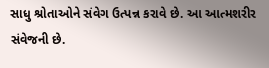સાધુ શ્રોતાઓને સંવેગ ઉત્પન્ન કરાવે છે. આ આત્મશરીર સંવેજની છે.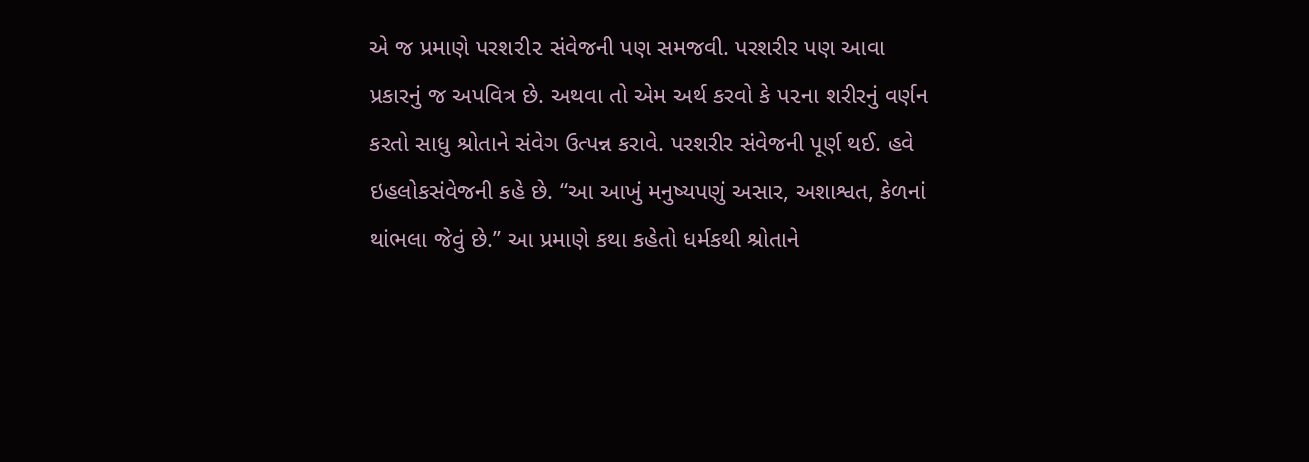એ જ પ્રમાણે પરશ૨ી૨ સંવેજની પણ સમજવી. પરશરીર પણ આવા પ્રકારનું જ અપવિત્ર છે. અથવા તો એમ અર્થ કરવો કે પ૨ના શરીરનું વર્ણન કરતો સાધુ શ્રોતાને સંવેગ ઉત્પન્ન કરાવે. પરશરીર સંવેજની પૂર્ણ થઈ. હવે ઇહલોકસંવેજની કહે છે. “આ આખું મનુષ્યપણું અસાર, અશાશ્વત, કેળનાં થાંભલા જેવું છે.’’ આ પ્રમાણે કથા કહેતો ધર્મકથી શ્રોતાને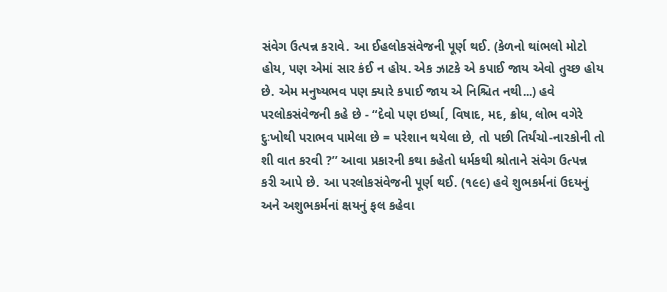સંવેગ ઉત્પન્ન કરાવે. આ ઈહલોકસંવેજની પૂર્ણ થઈ. (કેળનો થાંભલો મોટો હોય, પણ એમાં સાર કંઈ ન હોય. એક ઝાટકે એ કપાઈ જાય એવો તુચ્છ હોય છે. એમ મનુષ્યભવ પણ ક્યારે કપાઈ જાય એ નિશ્ચિત નથી...) હવે પરલોકસંવેજની કહે છે - “દેવો પણ ઇર્ષ્યા, વિષાદ, મદ, ક્રોધ, લોભ વગેરે દુઃખોથી પરાભવ પામેલા છે = પરેશાન થયેલા છે, તો પછી તિર્યંચો-નારકોની તો શી વાત કરવી ?’’ આવા પ્રકારની કથા કહેતો ધર્મકથી શ્રોતાને સંવેગ ઉત્પન્ન કરી આપે છે. આ પરલોકસંવેજની પૂર્ણ થઈ. (૧૯૯) હવે શુભકર્મનાં ઉદયનું અને અશુભકર્મનાં ક્ષયનું ફલ કહેવા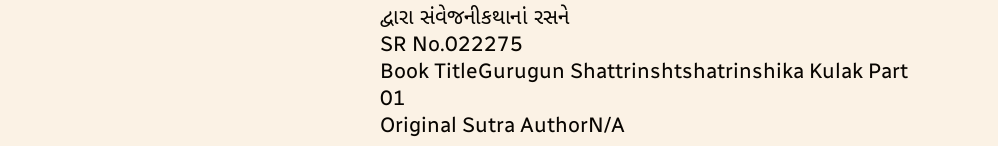દ્વારા સંવેજનીકથાનાં રસને
SR No.022275
Book TitleGurugun Shattrinshtshatrinshika Kulak Part 01
Original Sutra AuthorN/A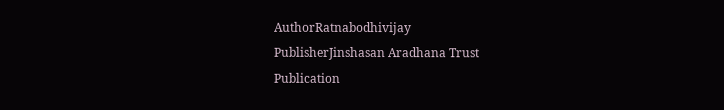AuthorRatnabodhivijay
PublisherJinshasan Aradhana Trust
Publication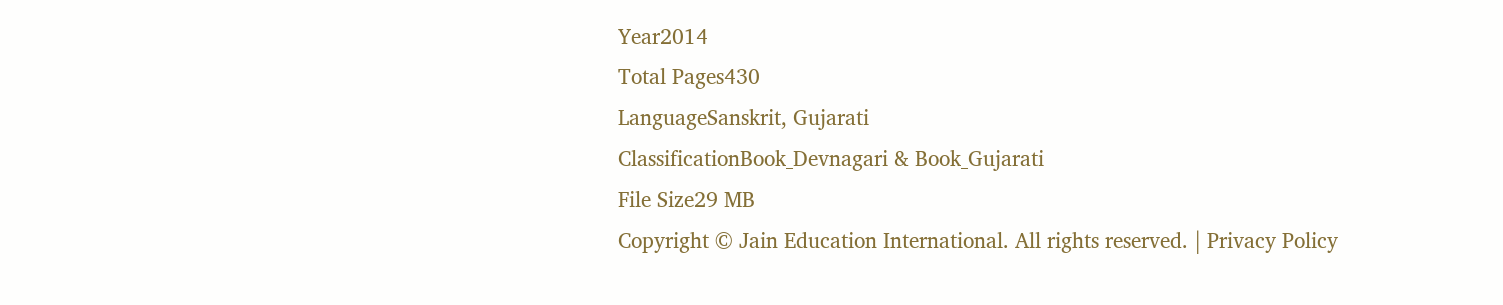Year2014
Total Pages430
LanguageSanskrit, Gujarati
ClassificationBook_Devnagari & Book_Gujarati
File Size29 MB
Copyright © Jain Education International. All rights reserved. | Privacy Policy